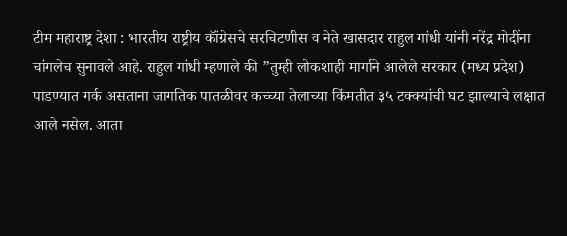टीम महाराष्ट्र देशा : भारतीय राष्ट्रीय कॉंग्रेसचे सरचिटणीस व नेते खासदार राहुल गांधी यांनी नरेंद्र मोदींना चांगलेच सुनावले आहे. राहुल गांधी म्हणाले की ”तुम्ही लोकशाही मार्गाने आलेले सरकार (मध्य प्रदेश) पाडण्यात गर्क असताना जागतिक पातळीवर कच्च्या तेलाच्या किंमतीत ३५ टक्क्यांची घट झाल्याचे लक्षात आले नसेल. आता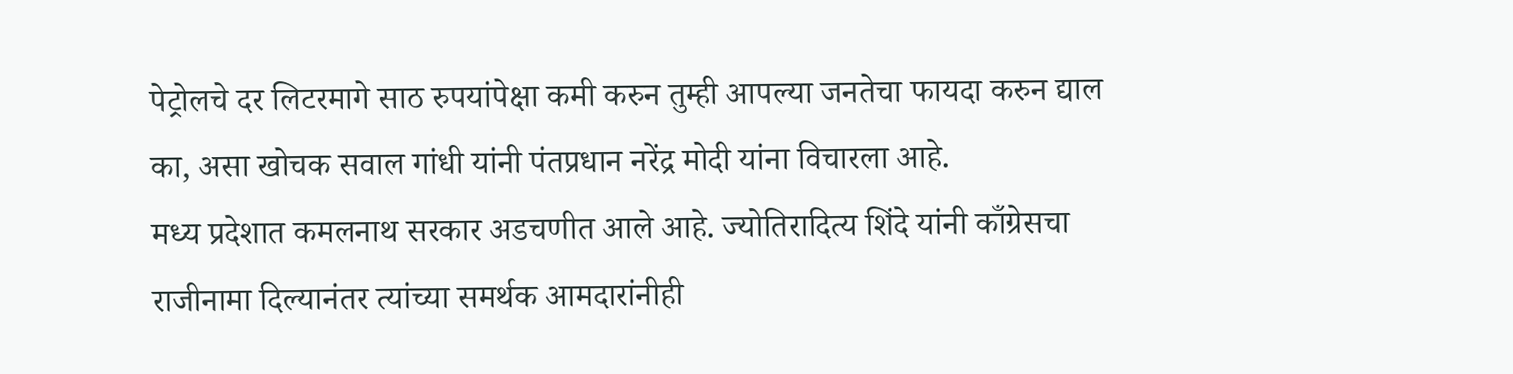पेट्रोलचे दर लिटरमागे साठ रुपयांपेक्षा कमी करुन तुम्ही आपल्या जनतेचा फायदा करुन द्याल का, असा खोचक सवाल गांधी यांनी पंतप्रधान नरेंद्र मोदी यांना विचारला आहे.
मध्य प्रदेशात कमलनाथ सरकार अडचणीत आले आहे. ज्योतिरादित्य शिंदे यांनी काँग्रेसचा राजीनामा दिल्यानंतर त्यांच्या समर्थक आमदारांनीही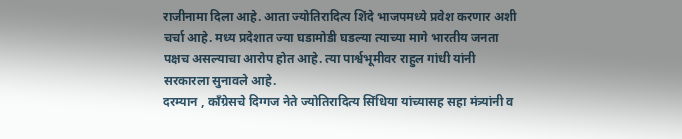राजीनामा दिला आहे. आता ज्योतिरादित्य शिंदे भाजपमध्ये प्रवेश करणार अशी चर्चा आहे. मध्य प्रदेशात ज्या घडामोडी घडल्या त्याच्या मागे भारतीय जनता पक्षच असल्याचा आरोप होत आहे. त्या पार्श्वभूमीवर राहुल गांधी यांनी सरकारला सुनावले आहे.
दरम्यान , काँग्रेसचे दिग्गज नेते ज्योतिरादित्य सिंधिया यांच्यासह सहा मंत्र्यांनी व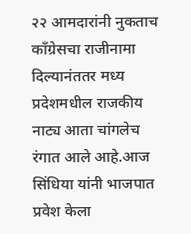२२ आमदारांनी नुकताच काँग्रेसचा राजीनामा दिल्यानंततर मध्य प्रदेशमधील राजकीय नाट्य आता चांगलेच रंगात आले आहे.आज सिंधिया यांनी भाजपात प्रवेश केला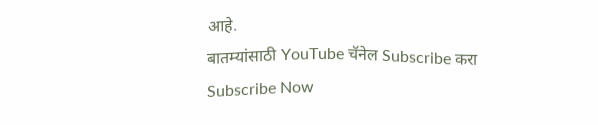आहे.
बातम्यांसाठी YouTube चॅनेल Subscribe करा
Subscribe Now